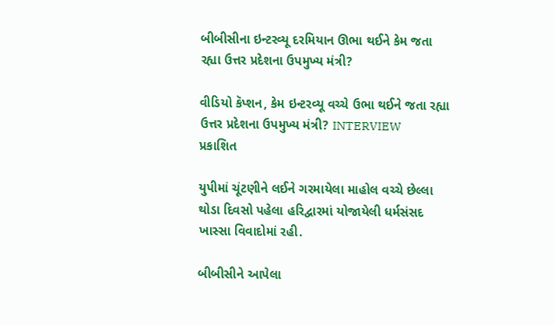બીબીસીના ઇન્ટરવ્યૂ દરમિયાન ઊભા થઈને કેમ જતા રહ્યા ઉત્તર પ્રદેશના ઉપમુખ્ય મંત્રી?

વીડિયો કૅપ્શન, કેમ ઇન્ટરવ્યૂ વચ્ચે ઉભા થઈને જતા રહ્યા ઉત્તર પ્રદેશના ઉપમુખ્ય મંત્રી? INTERVIEW
પ્રકાશિત

યુપીમાં ચૂંટણીને લઈને ગરમાયેલા માહોલ વચ્ચે છેલ્લા થોડા દિવસો પહેલા હરિદ્વારમાં યોજાયેલી ધર્મસંસદ ખાસ્સા વિવાદોમાં રહી.

બીબીસીને આપેલા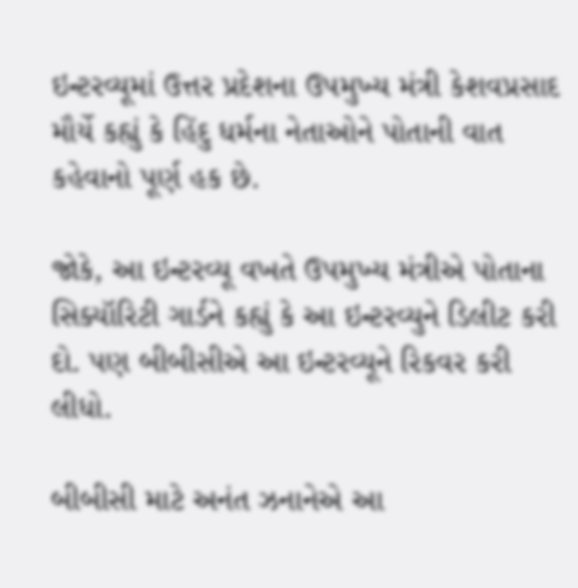ઇન્ટરવ્યૂમાં ઉત્તર પ્રદેશના ઉપમુખ્ય મંત્રી કેશવપ્રસાદ મૌર્યે કહ્યું કે હિંદુ ધર્મના નેતાઓને પોતાની વાત કહેવાનો પૂર્ણ હક છે.

જોકે, આ ઇન્ટરવ્યૂ વખતે ઉપમુખ્ય મંત્રીએ પોતાના સિક્યૉરિટી ગાર્ડને કહ્યું કે આ ઇન્ટરવ્યુને ડિલીટ કરી દો. પણ બીબીસીએ આ ઇન્ટરવ્યૂને રિકવર કરી લીધો.

બીબીસી માટે અનંત ઝનાનેએ આ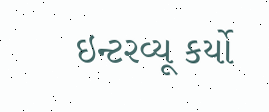ઇન્ટરવ્યૂ કર્યો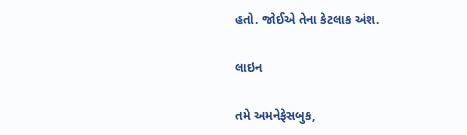હતો. જોઈએ તેના કેટલાક અંશ.

લાઇન

તમે અમનેફેસબુક,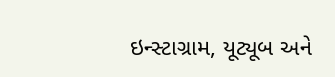ઇન્સ્ટાગ્રામ, યૂટ્યૂબ અને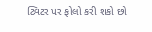ટ્વિટર પર ફોલો કરી શકો છો